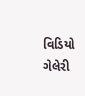વિડિયો ગેલેરી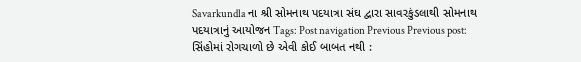Savarkundla ના શ્રી સોમનાથ પદયાત્રા સંઘ દ્વારા સાવરકુંડલાથી સોમનાથ પદયાત્રાનું આયોજન Tags: Post navigation Previous Previous post: સિંહોમાં રોગચાળો છે એવી કોઈ બાબત નથી :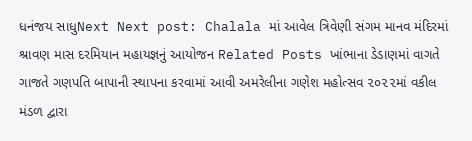ધનંજય સાધુNext Next post: Chalala માં આવેલ ત્રિવેણી સંગમ માનવ મંદિરમાં શ્રાવણ માસ દરમિયાન મહાયજ્ઞનું આયોજન Related Posts ખાંભાના ડેડાણમાં વાગતે ગાજતે ગણપતિ બાપાની સ્થાપના કરવામાં આવી અમરેલીના ગણેશ મહોત્સવ ૨૦૨૨માં વકીલ મંડળ દ્વારા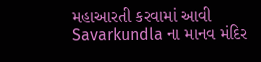મહાઆરતી કરવામાં આવી Savarkundla ના માનવ મંદિર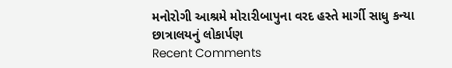મનોરોગી આશ્રમે મોરારીબાપુના વરદ હસ્તે માર્ગી સાધુ કન્યા છાત્રાલયનું લોકાર્પણ
Recent Comments